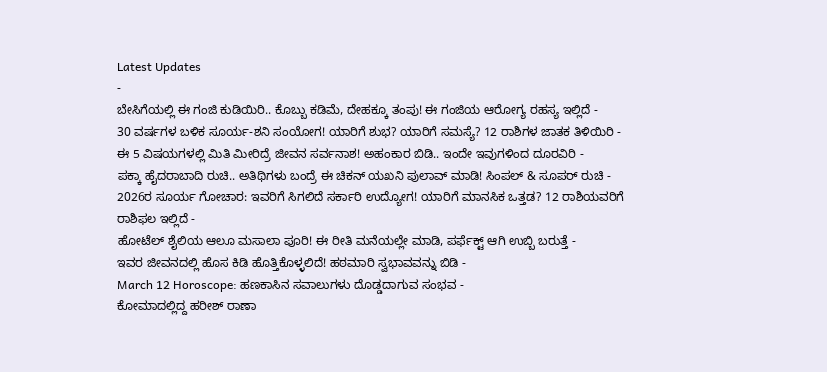Latest Updates
-
ಬೇಸಿಗೆಯಲ್ಲಿ ಈ ಗಂಜಿ ಕುಡಿಯಿರಿ.. ಕೊಬ್ಬು ಕಡಿಮೆ, ದೇಹಕ್ಕೂ ತಂಪು! ಈ ಗಂಜಿಯ ಆರೋಗ್ಯ ರಹಸ್ಯ ಇಲ್ಲಿದೆ -
30 ವರ್ಷಗಳ ಬಳಿಕ ಸೂರ್ಯ-ಶನಿ ಸಂಯೋಗ! ಯಾರಿಗೆ ಶುಭ? ಯಾರಿಗೆ ಸಮಸ್ಯೆ? 12 ರಾಶಿಗಳ ಜಾತಕ ತಿಳಿಯಿರಿ -
ಈ 5 ವಿಷಯಗಳಲ್ಲಿ ಮಿತಿ ಮೀರಿದ್ರೆ ಜೀವನ ಸರ್ವನಾಶ! ಅಹಂಕಾರ ಬಿಡಿ.. ಇಂದೇ ಇವುಗಳಿಂದ ದೂರವಿರಿ -
ಪಕ್ಕಾ ಹೈದರಾಬಾದಿ ರುಚಿ.. ಅತಿಥಿಗಳು ಬಂದ್ರೆ ಈ ಚಿಕನ್ ಯಖನಿ ಪುಲಾವ್ ಮಾಡಿ! ಸಿಂಪಲ್ & ಸೂಪರ್ ರುಚಿ -
2026ರ ಸೂರ್ಯ ಗೋಚಾರ: ಇವರಿಗೆ ಸಿಗಲಿದೆ ಸರ್ಕಾರಿ ಉದ್ಯೋಗ! ಯಾರಿಗೆ ಮಾನಸಿಕ ಒತ್ತಡ? 12 ರಾಶಿಯವರಿಗೆ ರಾಶಿಫಲ ಇಲ್ಲಿದೆ -
ಹೋಟೆಲ್ ಶೈಲಿಯ ಆಲೂ ಮಸಾಲಾ ಪೂರಿ! ಈ ರೀತಿ ಮನೆಯಲ್ಲೇ ಮಾಡಿ, ಪರ್ಫೆಕ್ಟ್ ಆಗಿ ಉಬ್ಬಿ ಬರುತ್ತೆ -
ಇವರ ಜೀವನದಲ್ಲಿ ಹೊಸ ಕಿಡಿ ಹೊತ್ತಿಕೊಳ್ಳಲಿದೆ! ಹಠಮಾರಿ ಸ್ವಭಾವವನ್ನು ಬಿಡಿ -
March 12 Horoscope: ಹಣಕಾಸಿನ ಸವಾಲುಗಳು ದೊಡ್ಡದಾಗುವ ಸಂಭವ -
ಕೋಮಾದಲ್ಲಿದ್ದ ಹರೀಶ್ ರಾಣಾ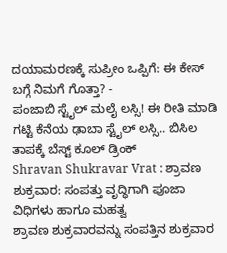ದಯಾಮರಣಕ್ಕೆ ಸುಪ್ರೀಂ ಒಪ್ಪಿಗೆ: ಈ ಕೇಸ್ ಬಗ್ಗೆ ನಿಮಗೆ ಗೊತ್ತಾ? -
ಪಂಜಾಬಿ ಸ್ಟೈಲ್ ಮಲೈ ಲಸ್ಸಿ! ಈ ರೀತಿ ಮಾಡಿ ಗಟ್ಟಿ ಕೆನೆಯ ಢಾಬಾ ಸ್ಟೈಲ್ ಲಸ್ಸಿ.. ಬಿಸಿಲ ತಾಪಕ್ಕೆ ಬೆಸ್ಟ್ ಕೂಲ್ ಡ್ರಿಂಕ್
Shravan Shukravar Vrat : ಶ್ರಾವಣ ಶುಕ್ರವಾರ: ಸಂಪತ್ತು ವೃದ್ಧಿಗಾಗಿ ಪೂಜಾ ವಿಧಿಗಳು ಹಾಗೂ ಮಹತ್ವ
ಶ್ರಾವಣ ಶುಕ್ರವಾರವನ್ನು ಸಂಪತ್ತಿನ ಶುಕ್ರವಾರ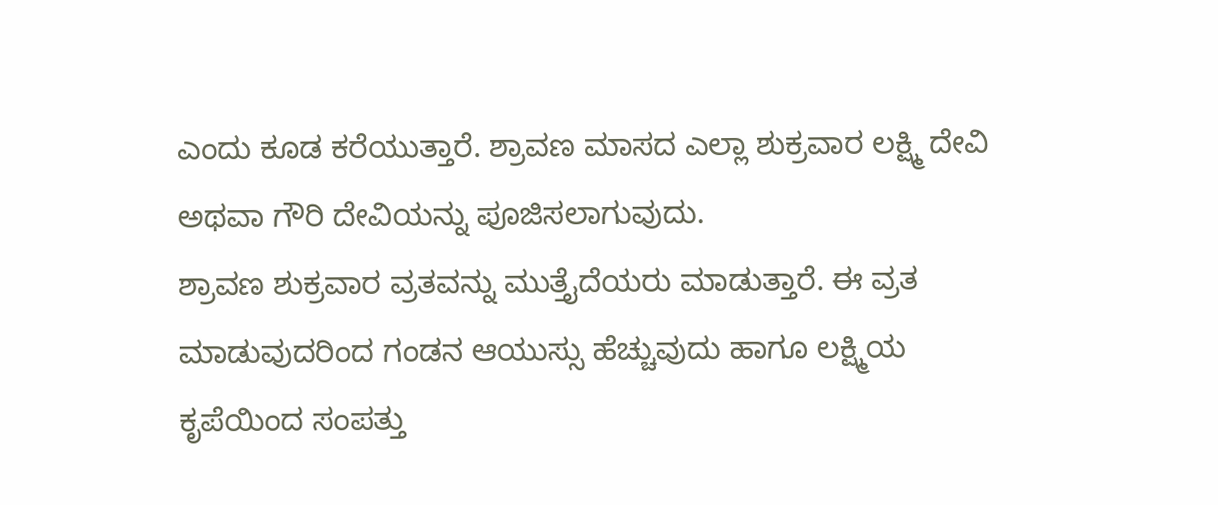ಎಂದು ಕೂಡ ಕರೆಯುತ್ತಾರೆ. ಶ್ರಾವಣ ಮಾಸದ ಎಲ್ಲಾ ಶುಕ್ರವಾರ ಲಕ್ಷ್ಮಿ ದೇವಿ ಅಥವಾ ಗೌರಿ ದೇವಿಯನ್ನು ಪೂಜಿಸಲಾಗುವುದು.
ಶ್ರಾವಣ ಶುಕ್ರವಾರ ವ್ರತವನ್ನು ಮುತ್ತೈದೆಯರು ಮಾಡುತ್ತಾರೆ. ಈ ವ್ರತ ಮಾಡುವುದರಿಂದ ಗಂಡನ ಆಯುಸ್ಸು ಹೆಚ್ಚುವುದು ಹಾಗೂ ಲಕ್ಷ್ಮಿಯ ಕೃಪೆಯಿಂದ ಸಂಪತ್ತು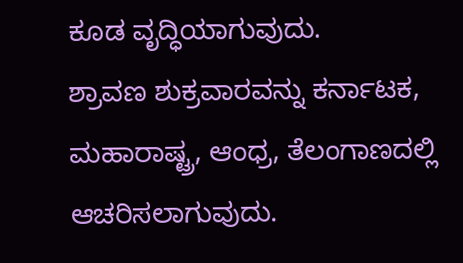ಕೂಡ ವೃದ್ಧಿಯಾಗುವುದು.
ಶ್ರಾವಣ ಶುಕ್ರವಾರವನ್ನು ಕರ್ನಾಟಕ, ಮಹಾರಾಷ್ಟ್ರ, ಆಂಧ್ರ, ತೆಲಂಗಾಣದಲ್ಲಿ ಆಚರಿಸಲಾಗುವುದು.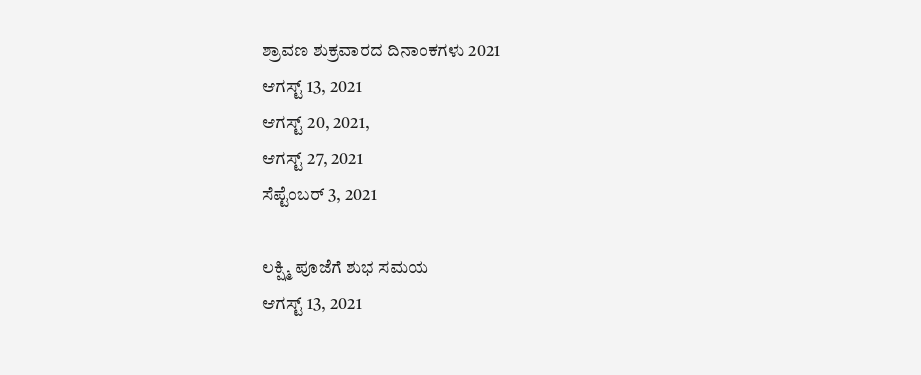ಶ್ರಾವಣ ಶುಕ್ರವಾರದ ದಿನಾಂಕಗಳು 2021
ಆಗಸ್ಟ್ 13, 2021
ಆಗಸ್ಟ್ 20, 2021,
ಆಗಸ್ಟ್ 27, 2021
ಸೆಪ್ಟೆಂಬರ್ 3, 2021

ಲಕ್ಷ್ಮಿ ಪೂಜೆಗೆ ಶುಭ ಸಮಯ
ಆಗಸ್ಟ್ 13, 2021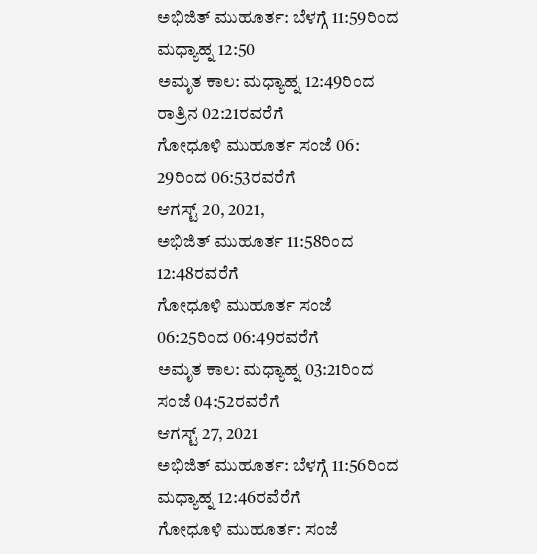ಅಭಿಜಿತ್ ಮುಹೂರ್ತ: ಬೆಳಗ್ಗೆ 11:59ರಿಂದ ಮಧ್ಯಾಹ್ನ 12:50
ಅಮೃತ ಕಾಲ: ಮಧ್ಯಾಹ್ನ 12:49ರಿಂದ ರಾತ್ರಿನ 02:21ರವರೆಗೆ
ಗೋಧೂಳಿ ಮುಹೂರ್ತ ಸಂಜೆ 06: 29ರಿಂದ 06:53ರವರೆಗೆ
ಆಗಸ್ಟ್ 20, 2021,
ಅಭಿಜಿತ್ ಮುಹೂರ್ತ 11:58ರಿಂದ 12:48ರವರೆಗೆ
ಗೋಧೂಳಿ ಮುಹೂರ್ತ ಸಂಜೆ 06:25ರಿಂದ 06:49ರವರೆಗೆ
ಅಮೃತ ಕಾಲ: ಮಧ್ಯಾಹ್ನ 03:21ರಿಂದ ಸಂಜೆ 04:52ರವರೆಗೆ
ಆಗಸ್ಟ್ 27, 2021
ಅಭಿಜಿತ್ ಮುಹೂರ್ತ: ಬೆಳಗ್ಗೆ 11:56ರಿಂದ ಮಧ್ಯಾಹ್ನ 12:46ರವೆರೆಗೆ
ಗೋಧೂಳಿ ಮುಹೂರ್ತ: ಸಂಜೆ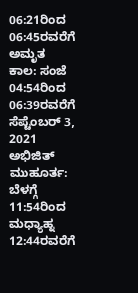06:21ರಿಂದ 06:45ರವರೆಗೆ
ಅಮೃತ ಕಾಲ: ಸಂಜೆ 04:54ರಿಂದ 06:39ರವರೆಗೆ
ಸೆಪ್ಟೆಂಬರ್ 3, 2021
ಅಭಿಜಿತ್ ಮುಹೂರ್ತ: ಬೆಳಗ್ಗೆ 11:54ರಿಂದ ಮಧ್ಯಾಹ್ನ 12:44ರವರೆಗೆ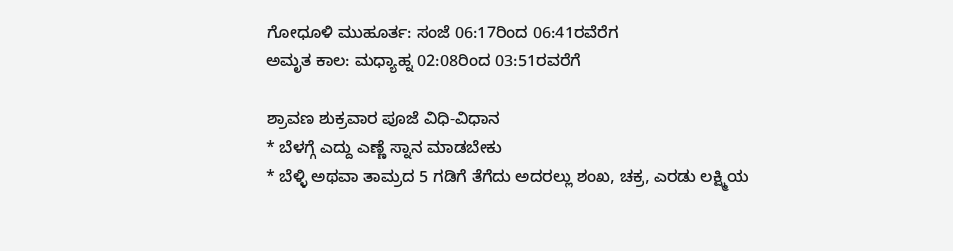ಗೋಧೂಳಿ ಮುಹೂರ್ತ: ಸಂಜೆ 06:17ರಿಂದ 06:41ರವೆರೆಗ
ಅಮೃತ ಕಾಲ: ಮಧ್ಯಾಹ್ನ 02:08ರಿಂದ 03:51ರವರೆಗೆ

ಶ್ರಾವಣ ಶುಕ್ರವಾರ ಪೂಜೆ ವಿಧಿ-ವಿಧಾನ
* ಬೆಳಗ್ಗೆ ಎದ್ದು ಎಣ್ಣೆ ಸ್ನಾನ ಮಾಡಬೇಕು
* ಬೆಳ್ಳಿ ಅಥವಾ ತಾಮ್ರದ 5 ಗಡಿಗೆ ತೆಗೆದು ಅದರಲ್ಲು ಶಂಖ, ಚಕ್ರ, ಎರಡು ಲಕ್ಷ್ಮಿಯ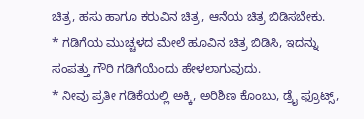ಚಿತ್ರ, ಹಸು ಹಾಗೂ ಕರುವಿನ ಚಿತ್ರ, ಆನೆಯ ಚಿತ್ರ ಬಿಡಿಸಬೇಕು.
* ಗಡಿಗೆಯ ಮುಚ್ಚಳದ ಮೇಲೆ ಹೂವಿನ ಚಿತ್ರ ಬಿಡಿಸಿ, ಇದನ್ನು ಸಂಪತ್ತು ಗೌರಿ ಗಡಿಗೆಯೆಂದು ಹೇಳಲಾಗುವುದು.
* ನೀವು ಪ್ರತೀ ಗಡಿಕೆಯಲ್ಲಿ ಅಕ್ಕಿ, ಅರಿಶಿಣ ಕೊಂಬು, ಡ್ರೈ ಫ್ರೂಟ್ಸ್,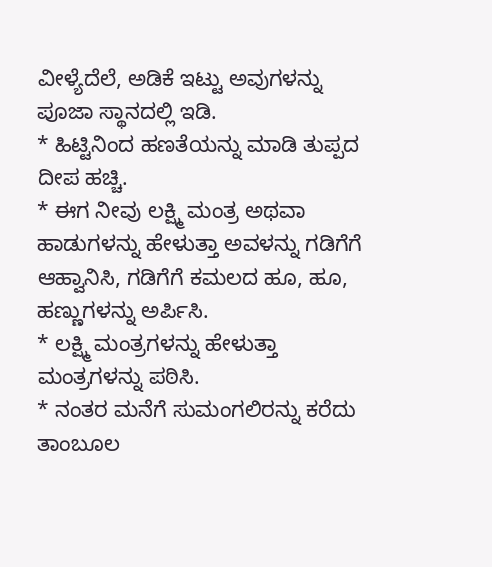ವೀಳ್ಯೆದೆಲೆ, ಅಡಿಕೆ ಇಟ್ಟು ಅವುಗಳನ್ನು ಪೂಜಾ ಸ್ಥಾನದಲ್ಲಿ ಇಡಿ.
* ಹಿಟ್ಟಿನಿಂದ ಹಣತೆಯನ್ನು ಮಾಡಿ ತುಪ್ಪದ ದೀಪ ಹಚ್ಚಿ.
* ಈಗ ನೀವು ಲಕ್ಷ್ಮಿ ಮಂತ್ರ ಅಥವಾ ಹಾಡುಗಳನ್ನು ಹೇಳುತ್ತಾ ಅವಳನ್ನು ಗಡಿಗೆಗೆ ಆಹ್ವಾನಿಸಿ, ಗಡಿಗೆಗೆ ಕಮಲದ ಹೂ, ಹೂ, ಹಣ್ಣುಗಳನ್ನು ಅರ್ಪಿಸಿ.
* ಲಕ್ಷ್ಮಿ ಮಂತ್ರಗಳನ್ನು ಹೇಳುತ್ತಾ ಮಂತ್ರಗಳನ್ನು ಪಠಿಸಿ.
* ನಂತರ ಮನೆಗೆ ಸುಮಂಗಲಿರನ್ನು ಕರೆದು ತಾಂಬೂಲ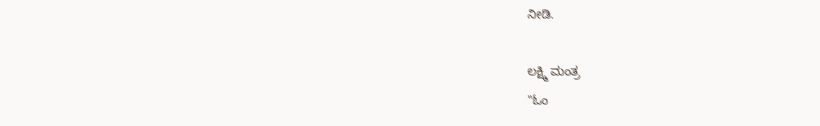ನೀಡಿ.

ಲಕ್ಷ್ಮಿ ಮಂತ್ರ
"ಓಂ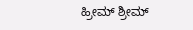ಹ್ರೀಮ್ ಶ್ರೀಮ್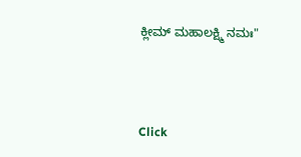ಕ್ಲೀಮ್ ಮಹಾಲಕ್ಷ್ಮಿ ನಮಃ"



Click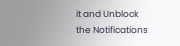it and Unblock the Notifications